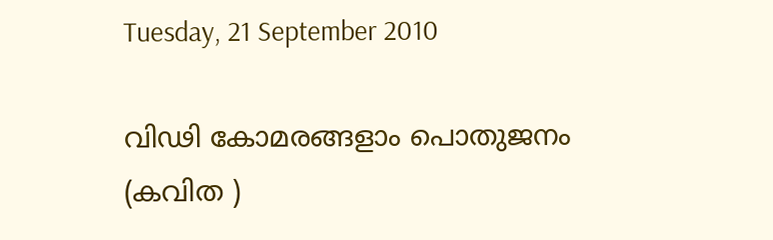Tuesday, 21 September 2010

വിഢി കോമരങ്ങളാം പൊതുജനം (കവിത )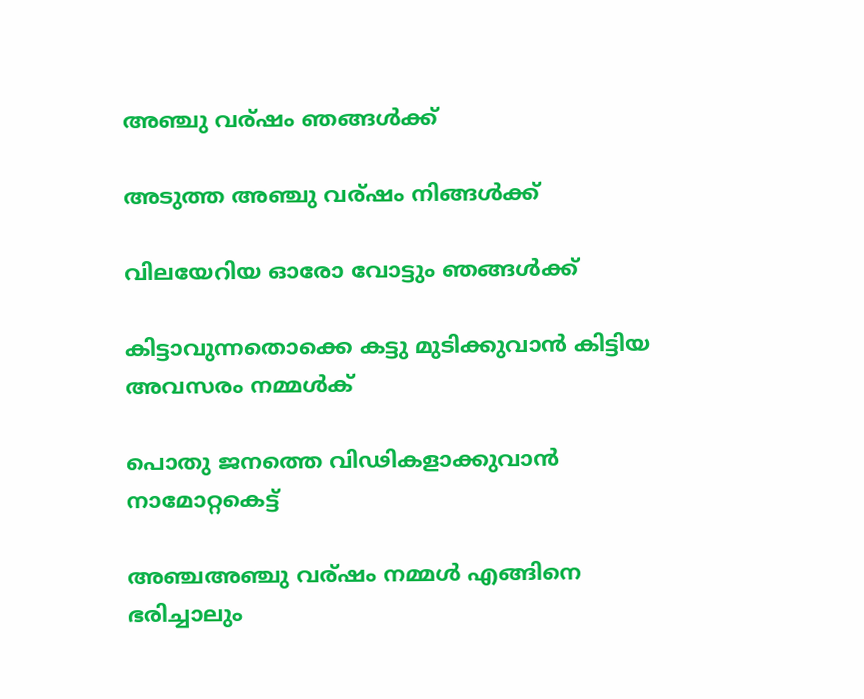അഞ്ചു വര്ഷം ഞങ്ങള്‍ക്ക്

അടുത്ത അഞ്ചു വര്ഷം നിങ്ങള്‍ക്ക്

വിലയേറിയ ഓരോ വോട്ടും ഞങ്ങള്‍ക്ക്

കിട്ടാവുന്നതൊക്കെ കട്ടു മുടിക്കുവാന്‍ കിട്ടിയ അവസരം നമ്മള്‍ക്

പൊതു ജനത്തെ വിഢികളാക്കുവാന്‍ നാമോറ്റകെട്ട്

അഞ്ചഅഞ്ചു വര്ഷം നമ്മള്‍ എങ്ങിനെ ഭരിച്ചാലും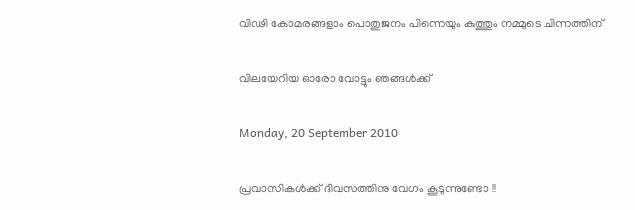വിഢി കോമരങ്ങളാം പൊതുജനം പിന്നെയും കുത്തും നമ്മുടെ ചിന്നത്തിന്

വിലയേറിയ ഓരോ വോട്ടും ഞങ്ങള്‍ക്ക്

Monday, 20 September 2010

പ്രവാസികള്‍ക്ക് ദിവസത്തിനു വേഗം കൂടുന്നുണ്ടോ !!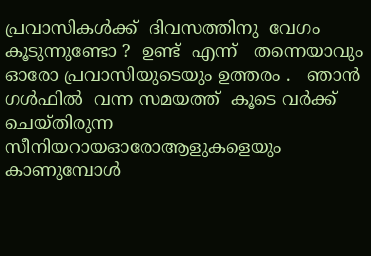പ്രവാസികള്‍ക്ക്  ദിവസത്തിനു  വേഗം കൂടുന്നുണ്ടോ ?  ഉണ്ട്  എന്ന്   തന്നെയാവും  ഓരോ പ്രവാസിയുടെയും ഉത്തരം .   ഞാന്‍  ഗള്‍ഫില്‍  വന്ന സമയത്ത്  കൂടെ വര്‍ക്ക് ചെയ്തിരുന്ന സീനിയറായഓരോആളുകളെയും  കാണുമ്പോള്‍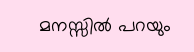മനസ്സില്‍ പറയും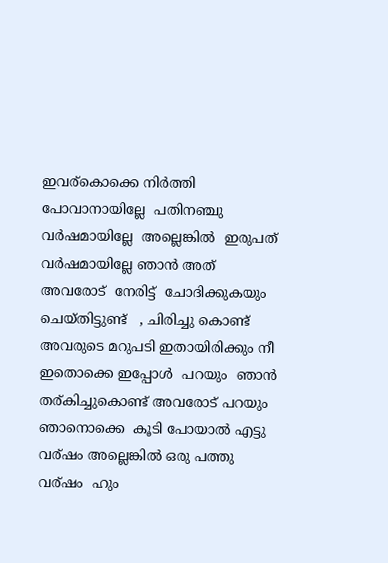ഇവര്കൊക്കെ നിര്‍ത്തി
പോവാനായില്ലേ  പതിനഞ്ചു  വര്‍ഷമായില്ലേ  അല്ലെങ്കില്‍  ഇരുപത് വര്‍ഷമായില്ലേ ഞാന്‍ അത്  അവരോട്  നേരിട്ട്  ചോദിക്കുകയും ചെയ്തിട്ടുണ്ട്   , ചിരിച്ചു കൊണ്ട്  അവരുടെ മറുപടി ഇതായിരിക്കും നീ ഇതൊക്കെ ഇപ്പോള്‍  പറയും  ഞാന്‍ തര്കിച്ചുകൊണ്ട് അവരോട് പറയും  ഞാനൊക്കെ  കൂടി പോയാല്‍ എട്ടു വര്ഷം അല്ലെങ്കില്‍ ഒരു പത്തു വര്ഷം  ഹും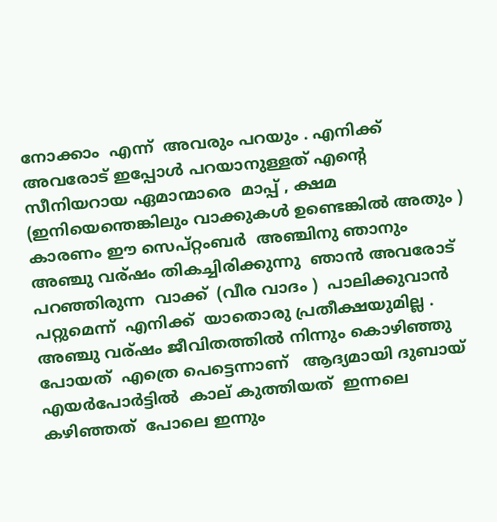നോക്കാം  എന്ന്  അവരും പറയും . എനിക്ക് അവരോട് ഇപ്പോള്‍ പറയാനുള്ളത് എന്റെ  സീനിയറായ ഏമാന്മാരെ  മാപ്പ് , ക്ഷമ (ഇനിയെന്തെങ്കിലും വാക്കുകള്‍ ഉണ്ടെങ്കില്‍ അതും ) കാരണം ഈ സെപ്റ്റംബര്‍  അഞ്ചിനു ഞാനും അഞ്ചു വര്ഷം തികച്ചിരിക്കുന്നു  ഞാന്‍ അവരോട്  പറഞ്ഞിരുന്ന  വാക്ക്  (വീര വാദം )  പാലിക്കുവാന്‍ പറ്റുമെന്ന്  എനിക്ക്  യാതൊരു പ്രതീക്ഷയുമില്ല . അഞ്ചു വര്ഷം ജീവിതത്തില്‍ നിന്നും കൊഴിഞ്ഞു പോയത്  എത്രെ പെട്ടെന്നാണ്   ആദ്യമായി ദുബായ്  എയര്‍പോര്‍ട്ടില്‍  കാല് കുത്തിയത്  ഇന്നലെ കഴിഞ്ഞത്  പോലെ ഇന്നും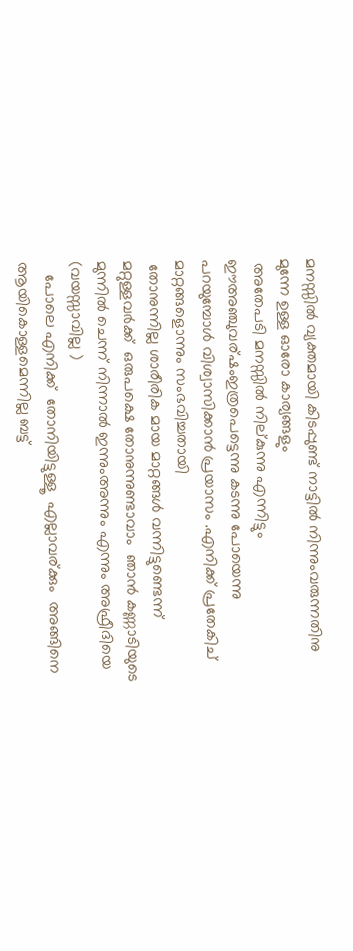മനസ്സില്‍ വ്യക്തമായി കിടപ്പുണ്ട് നാട്ടില്‍ നിന്നുംവരുന്നതിനു മുന്നേ ഉള്ള ഓരോ കാര്യങ്ങളും
 അതേപടി മനസ്സില്‍ നില്കുന്നു എന്നിട്ടും ഈഅഞ്ചുവര്ഷംഇത്രപെട്ടെന്നു കടന്നു പോയെന്നു
പറയുമ്പോള്‍ വിശ്വാസിക്കാന്‍ പ്രയാസം .എനിക്ക് പ്രതേകിച് മാറ്റങ്ങളൊന്നും സംഭവിച്ചതായി
 തോനുന്നില്ല ശാരീരിക മായ മാറ്റങ്ങള്‍ വന്നിട്ടുണ്ടെന്ന്  മറ്റുള്ളവര്‍ക്ക്  ഒരുപക്ഷെ തോനുന്നുണ്ടാവാം  ഞാന്‍ കണ്ണാടിയുടെ മുന്നില്‍ ചെന്ന് നിന്നാല്‍ ഇന്നുംഅന്നും എന്നും അഫ്രീദിയെ  (വയസ്സാവില്ല )
   പോലെ എനിക്ക്  തോനിയിട്ടുള്ളൂ  എല്ലാവര്ക്കും  അങ്ങിനെ ആയികൊള്ളമെന്നില്ല ബട്ട്‌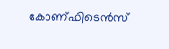കോണ്ഫിടെന്‍സ്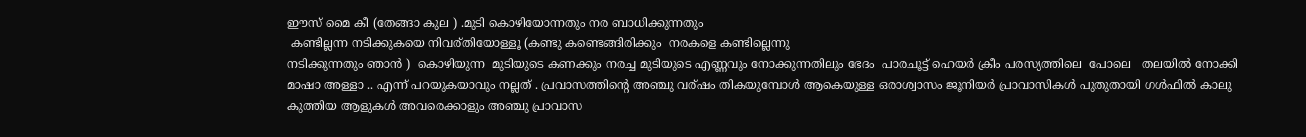ഈസ്‌ മൈ കീ (തേങ്ങാ കുല ) .മുടി കൊഴിയോന്നതും നര ബാധിക്കുന്നതും
 കണ്ടില്ലന്ന നടിക്കുകയെ നിവര്തിയോള്ളൂ (കണ്ടു കണ്ടെങ്ങിരിക്കും  നരകളെ കണ്ടില്ലെന്നു
നടിക്കുന്നതും ഞാന്‍ )  കൊഴിയുന്ന  മുടിയുടെ കണക്കും നരച്ച മുടിയുടെ എണ്ണവും നോക്കുന്നതിലും ഭേദം  പാരചൂട്ട് ഹെയര്‍ ക്രീം പരസ്യത്തിലെ  പോലെ   തലയില്‍ നോക്കി മാഷാ അള്ളാ .. എന്ന് പറയുകയാവും നല്ലത് . പ്രവാസത്തിന്റെ അഞ്ചു വര്ഷം തികയുമ്പോള്‍ ആകെയുള്ള ഒരാശ്വാസം ജൂനിയര്‍ പ്രാവാസികള്‍ പുതുതായി ഗള്‍ഫില്‍ കാലു കുത്തിയ ആളുകള്‍ അവരെക്കാളും അഞ്ചു പ്രാവാസ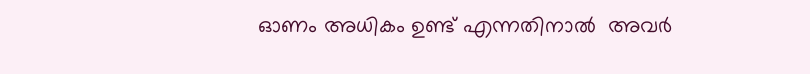ഓണം അധികം ഉണ്ട് എന്നതിനാല്‍  അവര്‍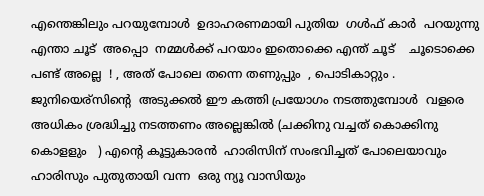എന്തെങ്കിലും പറയുമ്പോള്‍  ഉദാഹരണമായി പുതിയ  ഗള്‍ഫ്‌ കാര്‍  പറയുന്നു  എന്താ ചൂട്  അപ്പൊ  നമ്മള്‍ക്ക് പറയാം ഇതൊക്കെ എന്ത് ചൂട്    ചൂടൊക്കെ പണ്ട് അല്ലെ  ! , അത് പോലെ തന്നെ തണുപ്പും  , പൊടികാറ്റും .  ജുനിയെര്സിന്റെ  അടുക്കല്‍ ഈ കത്തി പ്രയോഗം നടത്തുമ്പോള്‍  വളരെ അധികം ശ്രദ്ധിച്ചു നടത്തണം അല്ലെങ്കില്‍ (ചക്കിനു വച്ചത് കൊക്കിനു കൊളളും   ) എന്റെ കൂട്ടുകാരന്‍  ഹാരിസിന് സംഭവിച്ചത് പോലെയാവും  ഹാരിസും പുതുതായി വന്ന  ഒരു ന്യൂ വാസിയും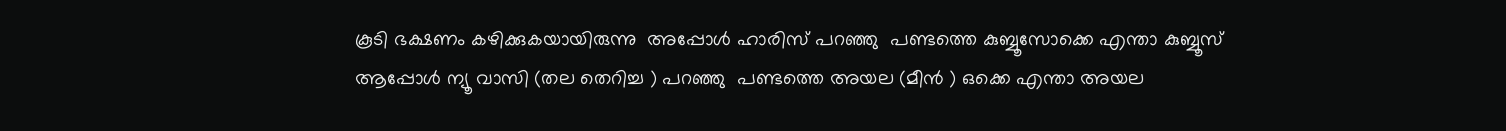കൂടി ഭക്ഷണം കഴിക്കുകയായിരുന്നു  അപ്പോള്‍ ഹാരിസ് പറഞ്ഞു  പണ്ടത്തെ കുബ്ബൂസോക്കെ എന്താ കുബ്ബൂസ്   ആപ്പോള്‍ ന്യൂ വാസി (തല തെറിച്ച ) പറഞ്ഞു  പണ്ടത്തെ അയല (മീന്‍ ) ഒക്കെ എന്താ അയല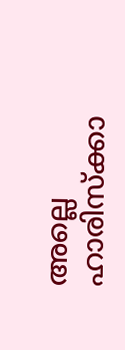അല്ലെ ഹാരിസ്ക്കാ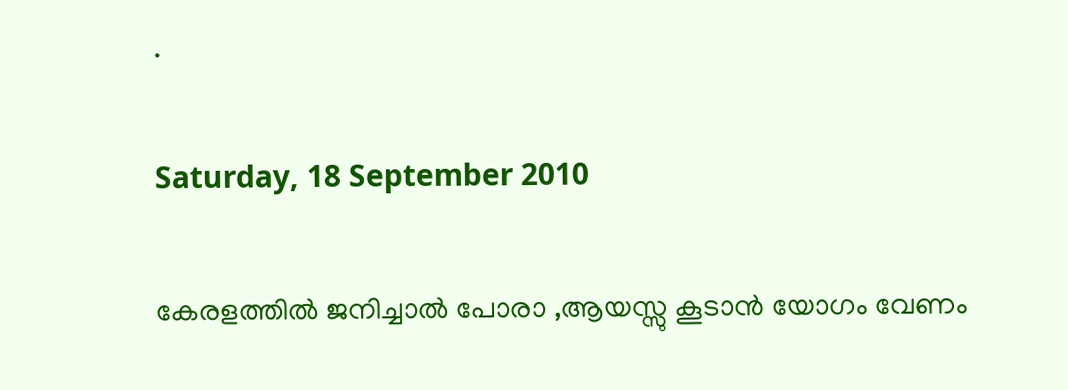.

Saturday, 18 September 2010

കേരളത്തില്‍ ജനിച്ചാല്‍ പോരാ ,ആയസ്സു കൂടാന്‍ യോഗം വേണം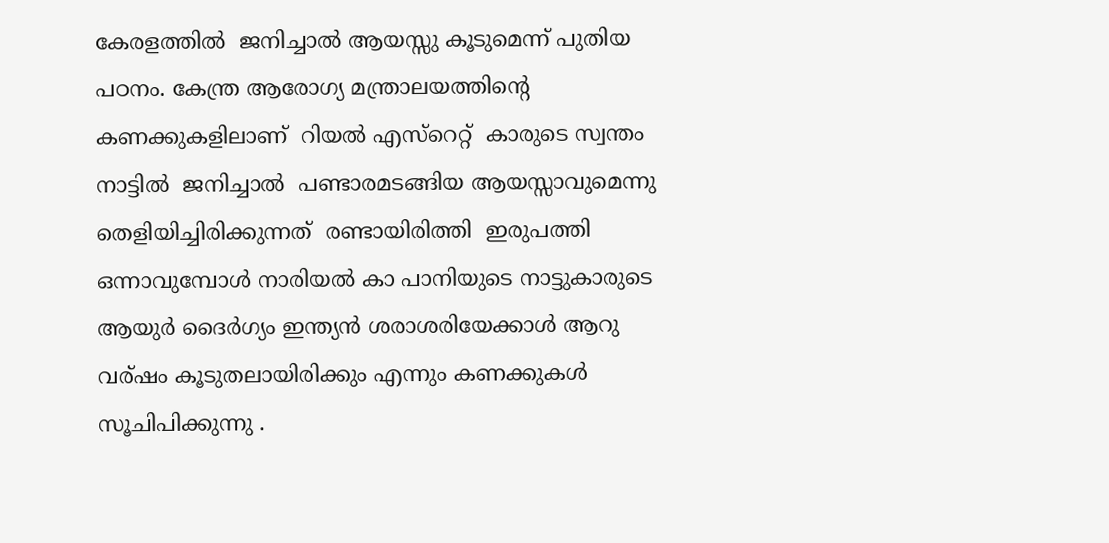കേരളത്തില്‍  ജനിച്ചാല്‍ ആയസ്സു കൂടുമെന്ന് പുതിയ പഠനം. കേന്ത്ര ആരോഗ്യ മന്ത്രാലയത്തിന്റെ
കണക്കുകളിലാണ്  റിയല്‍ എസ്റെറ്റ്  കാരുടെ സ്വന്തം നാട്ടില്‍  ജനിച്ചാല്‍  പണ്ടാരമടങ്ങിയ ആയസ്സാവുമെന്നു തെളിയിച്ചിരിക്കുന്നത്  രണ്ടായിരിത്തി  ഇരുപത്തി ഒന്നാവുമ്പോള്‍ നാരിയല്‍ കാ പാനിയുടെ നാട്ടുകാരുടെ ആയുര്‍ ദൈര്‍ഗ്യം ഇന്ത്യന്‍ ശരാശരിയേക്കാള്‍ ആറു വര്ഷം കൂടുതലായിരിക്കും എന്നും കണക്കുകള്‍ സൂചിപിക്കുന്നു .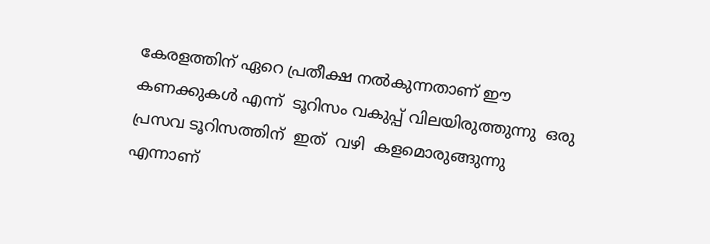കേരളത്തിന്‌ ഏറെ പ്രതീക്ഷ നല്‍കുന്നതാണ് ഈ കണക്കുകള്‍ എന്ന്  ടൂറിസം വകുപ്പ് വിലയിരുത്തുന്നു  ഒരു പ്രസവ ടൂറിസത്തിന്  ഇത്  വഴി  കളമൊരുങ്ങുന്നു എന്നാണ്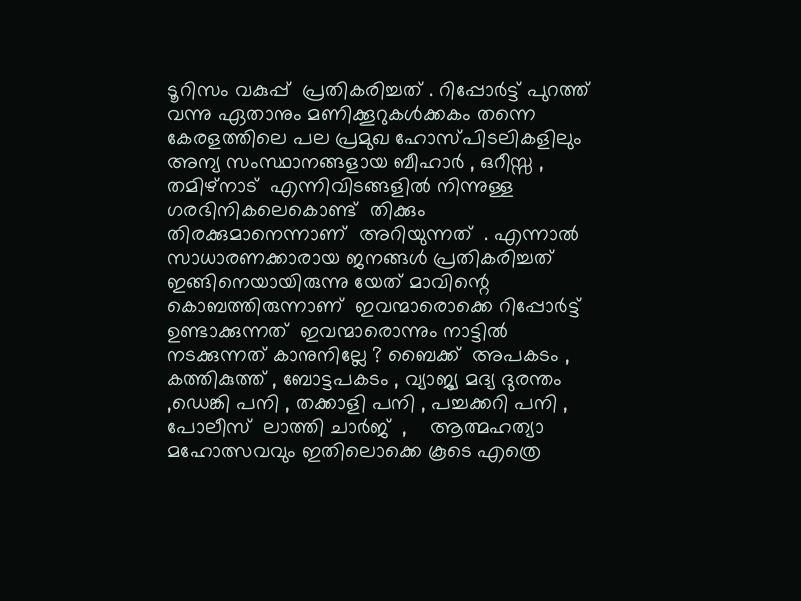ടൂറിസം വകുപ്പ്  പ്രതികരിച്ചത് . റിപ്പോര്‍ട്ട് പുറത്ത് വന്നു ഏതാനും മണിക്കൂറുകള്‍ക്കകം തന്നെ കേരളത്തിലെ പല പ്രമുഖ ഹോസ്പിടലികളിലും അന്യ സംസ്ഥാനങ്ങളായ ബീഹാര്‍ , ഒറീസ്സ , തമിഴ്നാട്‌  എന്നിവിടങ്ങളില്‍ നിന്നുള്ള ഗരഭിനികലെകൊണ്ട്  തിക്കും തിരക്കുമാനെന്നാണ്  അറിയുന്നത്  . എന്നാല്‍ സാധാരണക്കാരായ ജനങ്ങള്‍ പ്രതികരിച്ചത് ഇങ്ങിനെയായിരുന്നു യേത് മാവിന്റെ കൊബത്തിരുന്നാണ്  ഇവന്മാരൊക്കെ റിപ്പോര്‍ട്ട്‌  ഉണ്ടാക്കുന്നത്  ഇവന്മാരൊന്നും നാട്ടില്‍ നടക്കുന്നത് കാനുനില്ലേ ? ബൈക്ക്  അപകടം , കത്തികുത്ത് , ബോട്ടപകടം , വ്യാജ്യ മദ്യ ദുരന്തം ,ഡെങ്കി പനി , തക്കാളി പനി , പച്ചക്കറി പനി ,  പോലീസ്  ലാത്തി ചാര്‍ജ്  ,    ആത്മഹത്യാ മഹോത്സവവും ഇതിലൊക്കെ കൂടെ എത്രെ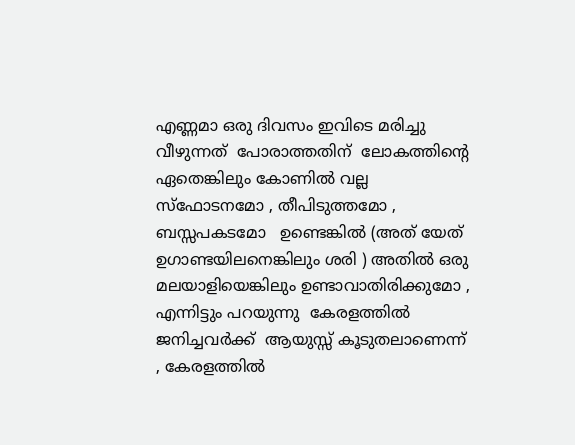എണ്ണമാ ഒരു ദിവസം ഇവിടെ മരിച്ചു വീഴുന്നത്  പോരാത്തതിന്  ലോകത്തിന്റെ ഏതെങ്കിലും കോണില്‍ വല്ല സ്ഫോടനമോ , തീപിടുത്തമോ , ബസ്സപകടമോ   ഉണ്ടെങ്കില്‍ (അത് യേത് ഉഗാണ്ടയിലനെങ്കിലും ശരി ) അതില്‍ ഒരു മലയാളിയെങ്കിലും ഉണ്ടാവാതിരിക്കുമോ , എന്നിട്ടും പറയുന്നു  കേരളത്തില്‍ ജനിച്ചവര്‍ക്ക്  ആയുസ്സ് കൂടുതലാണെന്ന്   , കേരളത്തില്‍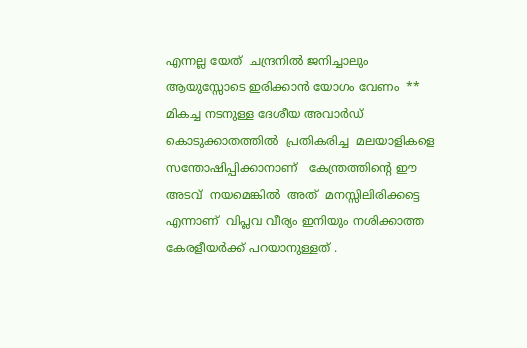എന്നല്ല യേത്  ചന്ദ്രനില്‍ ജനിച്ചാലും ആയുസ്സോടെ ഇരിക്കാന്‍ യോഗം വേണം  **  മികച്ച നടനുള്ള ദേശീയ അവാര്‍ഡ്  കൊടുക്കാതത്തില്‍  പ്രതികരിച്ച  മലയാളികളെ സന്തോഷിപ്പിക്കാനാണ്   കേന്ത്രത്തിന്റെ ഈ അടവ്  നയമെങ്കില്‍  അത്  മനസ്സിലിരിക്കട്ടെ  എന്നാണ്  വിപ്ലവ വീര്യം ഇനിയും നശിക്കാത്ത കേരളീയര്‍ക്ക് പറയാനുള്ളത് .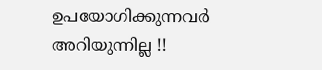ഉപയോഗിക്കുന്നവര്‍ അറിയുന്നില്ല !!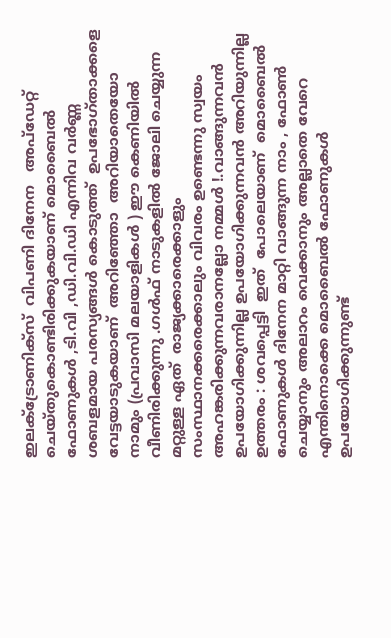ഇലക്ട്രോണിക്സ്  വിപണി ദിനേന   അപ്ഡേറ്റ് ചെയ്തുകൊണ്ടിരിക്കുകയാണ് മൊബൈല്‍ ഫോണുകള്‍ ,ടി.വി ,ഡി.വി.ഡി എന്നിവ വര്‍ണ്ണ ശബളമായ പരസ്യങ്ങള്‍ കൊടുത്ത്  ഉപഭോഗ്താക്കളെ  വേട്ടയാടുകയാണ്  അറിഞ്ഞോ  അറിയാതെയോ  നാമും (പ്രവാസി മലയാളികള്‍ ) ഈ കെണിയില്‍ വീണിരിക്കുന്നു .ഗള്‍ഫ്‌ നാടുകളില്‍ ജോലി ചെയ്യുന്ന മറ്റുള്ള ഏത്  രാജ്യക്കാരെക്കാളും സംസ്ഥാനക്കരെക്കാലും വിവരം ഉണ്ടെന്നു സ്വയം അഹങ്കരിക്കുന്നവരാനല്ലോ നമ്മള്‍ !.വാങ്ങുന്നവന്‍ ഉപയോഗിക്കുന്നില്ല ഉപയോഗിക്കുന്നവന്‍ അറിയുന്നില്ല ഉത്തരം : ശവപ്പെട്ടി  ഇത്  പോലെയാണ്  മൊബൈല്‍ ഫോണുകള്‍ ദിനേന മാറ്റി വാങ്ങുന്ന നാം , ഫോണ്‍ ചെയ്യാനും അലാറം വെക്കാനും അല്ലാതെ വേറെ എന്തിനൊക്കെ മൊബൈല്‍ ഫോണുകള്‍ ഉപയോഗിക്കുന്നുണ്ട്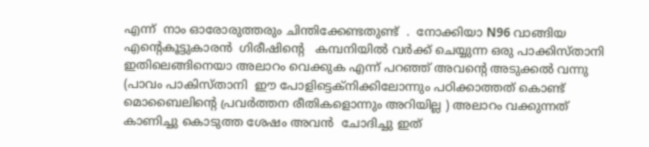എന്ന്  നാം ഓരോരുത്തരും ചിന്തിക്കേണ്ടതുണ്ട്  .  നോക്കിയാ N96 വാങ്ങിയ എന്റെകൂട്ടുകാരന്‍  ഗിരീഷിന്റെ   കമ്പനിയില്‍ വര്‍ക്ക്‌ ചെയ്യുന്ന ഒരു പാക്കിസ്താനി  ഇതിലെങ്ങിനെയാ അലാറം വെക്കുക എന്ന് പറഞ്ഞ് അവന്റെ അടുക്കല്‍ വന്നു (പാവം പാകിസ്താനി  ഈ പോളിട്ടെക്നിക്കിലോന്നും പഠിക്കാത്തത് കൊണ്ട് മൊബൈലിന്റെ പ്രവര്‍ത്തന രീതികളൊന്നും അറിയില്ല ) അലാറം വക്കുന്നത് കാണിച്ചു കൊടുത്ത ശേഷം അവന്‍  ചോദിച്ചു ഇത്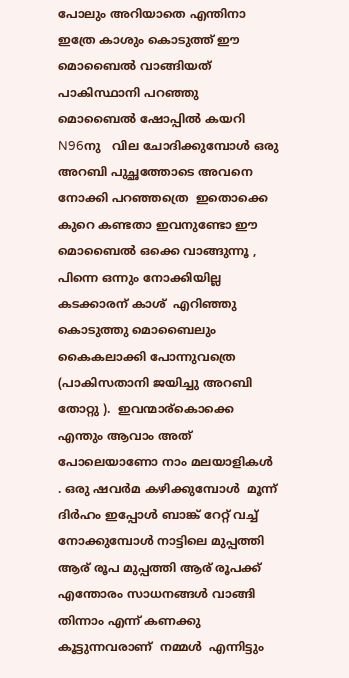പോലും അറിയാതെ എന്തിനാ ഇത്രേ കാശും കൊടുത്ത് ഈ മൊബൈല്‍ വാങ്ങിയത്  പാകിസ്ഥാനി പറഞ്ഞു മൊബൈല്‍ ഷോപ്പില്‍ കയറി N96നു   വില ചോദിക്കുമ്പോള്‍ ഒരു അറബി പുച്ഛത്തോടെ അവനെ നോക്കി പറഞ്ഞത്രെ  ഇതൊക്കെ കുറെ കണ്ടതാ ഇവനുണ്ടോ ഈ മൊബൈല്‍ ഒക്കെ വാങ്ങുന്നൂ , പിന്നെ ഒന്നും നോക്കിയില്ല കടക്കാരന് കാശ്  എറിഞ്ഞു കൊടുത്തു മൊബൈലും കൈകലാക്കി പോന്നുവത്രെ (പാകിസതാനി ജയിച്ചു അറബി തോറ്റു ).  ഇവന്മാര്കൊക്കെ എന്തും ആവാം അത് പോലെയാണോ നാം മലയാളികള്‍ . ഒരു ഷവര്‍മ കഴിക്കുമ്പോള്‍  മൂന്ന് ദിര്‍ഹം ഇപ്പോള്‍ ബാങ്ക് റേറ്റ് വച്ച് നോക്കുമ്പോള്‍ നാട്ടിലെ മുപ്പത്തി ആര് രൂപ മുപ്പത്തി ആര് രൂപക്ക് എന്തോരം സാധനങ്ങള്‍ വാങ്ങി തിന്നാം എന്ന് കണക്കു  കൂട്ടുന്നവരാണ്  നമ്മള്‍  എന്നിട്ടും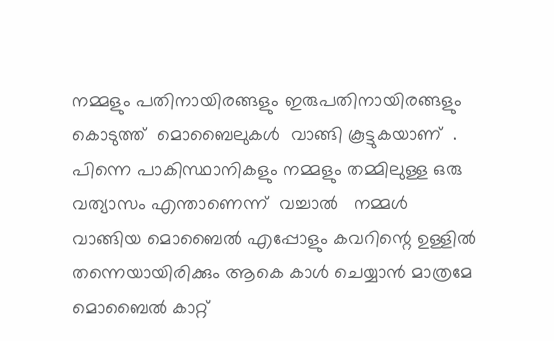നമ്മളും പതിനായിരങ്ങളും ഇരുപതിനായിരങ്ങളും കൊടുത്ത്  മൊബൈലുകള്‍  വാങ്ങി കൂട്ടുകയാണ്  . പിന്നെ പാകിസ്ഥാനികളും നമ്മളും തമ്മിലുള്ള ഒരു വത്യാസം എന്താണെന്ന്  വച്ചാല്‍   നമ്മള്‍ വാങ്ങിയ മൊബൈല്‍ എപ്പോളും കവറിന്റെ ഉള്ളില്‍ തന്നെയായിരിക്കും ആകെ കാള്‍ ചെയ്യാന്‍ മാത്രമേ മൊബൈല്‍ കാറ്റ്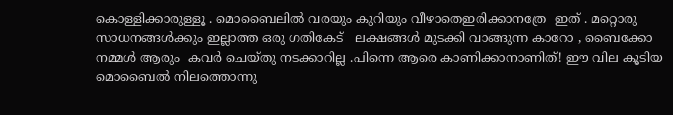കൊള്ളിക്കാരുള്ളൂ . മൊബൈലില്‍ വരയും കുറിയും വീഴാതെഇരിക്കാനത്രേ  ഇത് . മറ്റൊരു സാധനങ്ങള്‍ക്കും ഇല്ലാത്ത ഒരു ഗതികേട്   ലക്ഷങ്ങള്‍ മുടക്കി വാങ്ങുന്ന കാറോ , ബൈക്കോ  നമ്മള്‍ ആരും  കവര്‍ ചെയ്തു നടക്കാറില്ല .പിന്നെ ആരെ കാണിക്കാനാണിത്! ഈ വില കൂടിയ മൊബൈല്‍ നിലത്തൊന്നു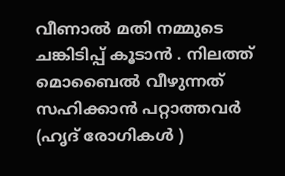വീണാല്‍ മതി നമ്മുടെ ചങ്കിടിപ്പ് കൂടാന്‍ . നിലത്ത്‌ മൊബൈല്‍ വീഴുന്നത് സഹിക്കാന്‍ പറ്റാത്തവര്‍ (ഹൃദ് രോഗികള്‍ )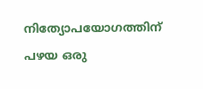നിത്യോപയോഗത്തിന് പഴയ ഒരു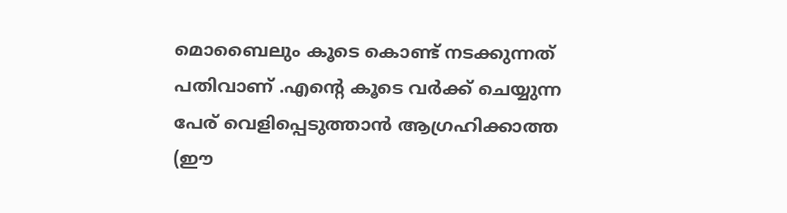മൊബൈലും കൂടെ കൊണ്ട് നടക്കുന്നത് പതിവാണ് .എന്റെ കൂടെ വര്‍ക്ക് ചെയ്യുന്ന പേര് വെളിപ്പെടുത്താന്‍ ആഗ്രഹിക്കാത്ത (ഈ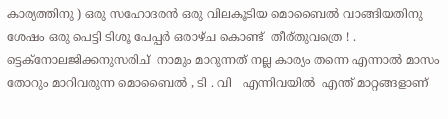കാര്യത്തിനു ) ഒരു സഹോദരന്‍ ഒരു വിലകൂടിയ മൊബൈല്‍ വാങ്ങിയതിനു ശേഷം ഒരു പെട്ടി ടിശൂ പേപ്പര്‍ ഒരാഴ്ച കൊണ്ട്  തീര്തുവത്രെ ! . ട്ടെക്നോലജിക്കനുസരിച്  നാമും മാറുന്നത് നല്ല കാര്യം തന്നെ എന്നാല്‍ മാസം തോറും മാറിവരുന്ന മൊബൈല്‍ , ടി . വി   എന്നിവയില്‍  എന്ത് മാറ്റങ്ങളാണ്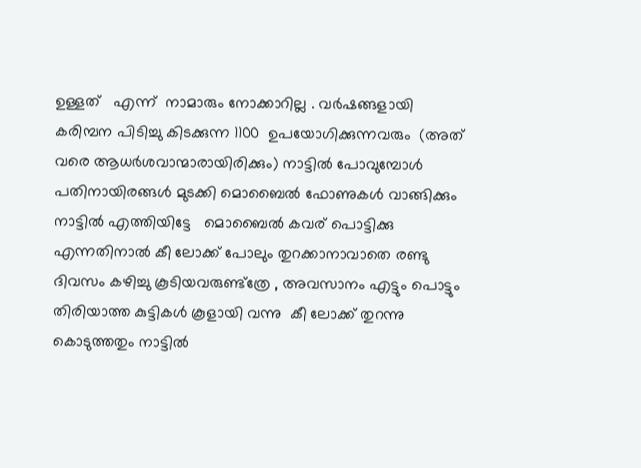ഉള്ളത്   എന്ന്  നാമാരും നോക്കാറില്ല . വര്‍ഷങ്ങളായി കരിമ്പന പിടിച്ചു കിടക്കുന്ന 1100  ഉപയോഗിക്കുന്നവരും  (അത് വരെ ആധര്‍ശവാന്മാരായിരിക്കും) നാട്ടില്‍ പോവുമ്പോള്‍ പതിനായിരങ്ങള്‍ മുടക്കി മൊബൈല്‍ ഫോണുകള്‍ വാങ്ങിക്കും നാട്ടില്‍ എത്തിയിട്ടേ   മൊബൈല്‍ കവര് പൊട്ടിക്കു എന്നതിനാല്‍ കീ ലോക്ക് പോലും തുറക്കാനാവാതെ രണ്ടു ദിവസം കഴിച്ചു കൂടിയവരുണ്ട്ത്രേ , അവസാനം എട്ടും പൊട്ടും തിരിയാത്ത കുട്ടികള്‍ കൂളായി വന്നു  കീ ലോക്ക് തുറന്നു കൊടുത്തതും നാട്ടില്‍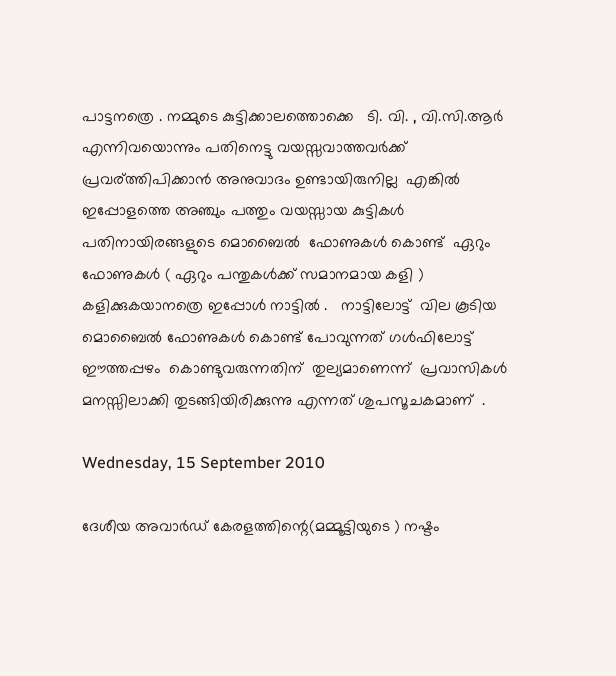പാട്ടനത്രെ . നമ്മുടെ കുട്ടിക്കാലത്തൊക്കെ   ടി. വി. , വി.സി.ആര്‍   എന്നിവയൊന്നും പതിനെട്ടു വയസ്സവാത്തവര്‍ക്ക്  പ്രവര്ത്തിപിക്കാന്‍ അനുവാദം ഉണ്ടായിരുനില്ല  എങ്കില്‍ ഇപ്പോളത്തെ അഞ്ചും പത്തും വയസ്സായ കുട്ടികള്‍ പതിനായിരങ്ങളുടെ മൊബൈല്‍  ഫോണുകള്‍ കൊണ്ട്  ഏറും ഫോണുകള്‍ ( ഏറും പന്തുകള്‍ക്ക് സമാനമായ കളി ) കളിക്കുകയാനത്രെ ഇപ്പോള്‍ നാട്ടില്‍ .   നാട്ടിലോട്ട്  വില കൂടിയ മൊബൈല്‍ ഫോണുകള്‍ കൊണ്ട് പോവുന്നത് ഗള്‍ഫിലോട്ട്   ഈത്തപ്പഴം  കൊണ്ടുവരുന്നതിന്  തുല്യമാണെന്ന്  പ്രവാസികള്‍ മനസ്സിലാക്കി തുടങ്ങിയിരിക്കുന്നു എന്നത് ശുപസൂചകമാണ്  .

Wednesday, 15 September 2010

ദേശീയ അവാര്‍ഡ്‌ കേരളത്തിന്റെ(മമ്മൂട്ടിയുടെ ) നഷ്ടം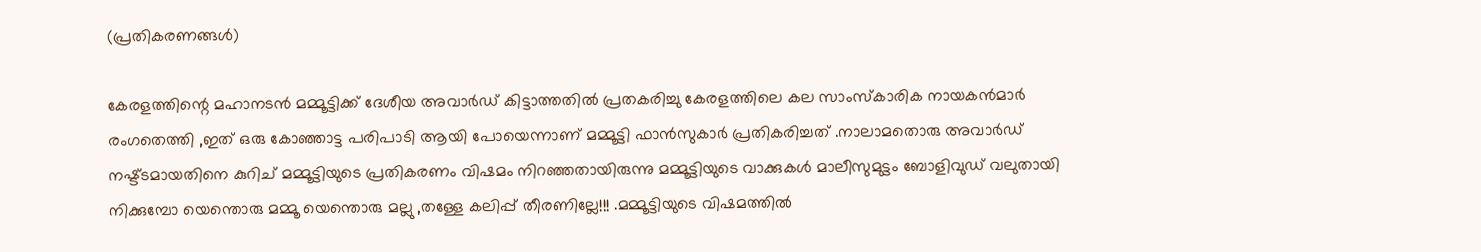(പ്രതികരണങ്ങള്‍)

കേരളത്തിന്റെ മഹാനടന്‍ മമ്മൂട്ടിക്ക് ദേശീയ അവാര്‍ഡ് കിട്ടാത്തതില്‍ പ്രതകരിച്ചു കേരളത്തിലെ കല സാംസ്കാരിക നായകന്‍മാര്‍ രംഗതെത്തി ,ഇത് ഒരു കോഞ്ഞാട്ട പരിപാടി ആയി പോയെന്നാണ് മമ്മൂട്ടി ഫാന്‍സുകാര്‍ പ്രതികരിച്ചത് .നാലാമതൊരു അവാര്‍ഡ് നഷ്ട്ടമായതിനെ കുറിച് മമ്മൂട്ടിയുടെ പ്രതികരണം വിഷമം നിറഞ്ഞതായിരുന്നു മമ്മൂട്ടിയുടെ വാക്കുകള്‍ മാലീസുമുട്ടം ബോളിവുഡ് വലുതായി നിക്കുമ്പോ യെന്തൊരു മമ്മൂ യെന്തൊരു മല്ലു ,തള്ളേ കലിപ്പ് തീരണില്ലേ!!! .മമ്മൂട്ടിയുടെ വിഷമത്തില്‍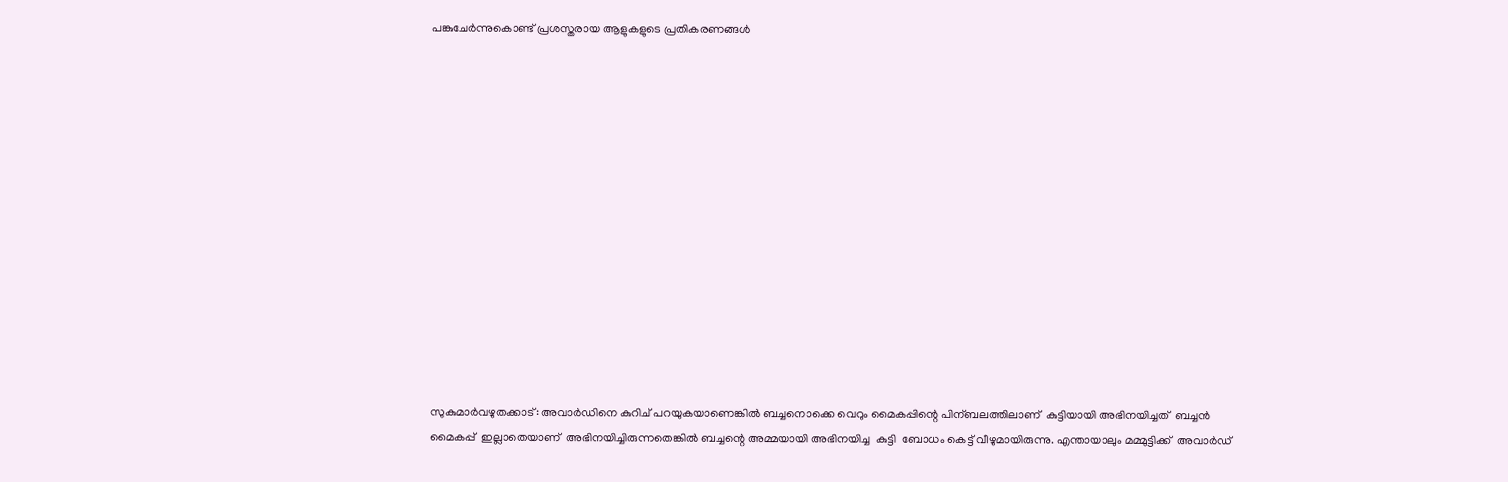പങ്കുചേര്‍ന്നുകൊണ്ട് പ്രശസ്തരായ ആളുകളുടെ പ്രതികരണങ്ങള്‍














സുകുമാര്‍വഴുതക്കാട്: അവാര്‍ഡിനെ കുറിച് പറയുകയാണെങ്കില്‍ ബച്ചനൊക്കെ വെറും മൈകപ്പിന്റെ പിന്ബലത്തിലാണ്  കുട്ടിയായി അഭിനയിച്ചത്  ബച്ചന്‍ മൈകപ്പ്  ഇല്ലാതെയാണ്  അഭിനയിച്ചിരുന്നതെങ്കില്‍ ബച്ചന്റെ അമ്മയായി അഭിനയിച്ച  കുട്ടി  ബോധം കെട്ട് വീഴുമായിരുന്നു. എന്തായാലും മമ്മുട്ടിക്ക്  അവാര്‍ഡ്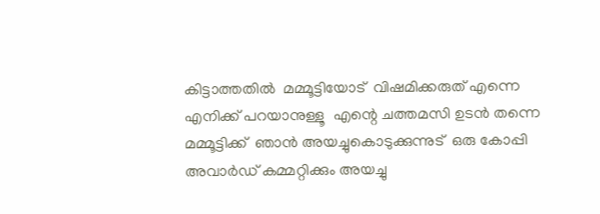കിട്ടാത്തതില്‍  മമ്മൂട്ടിയോട്  വിഷമിക്കരുത് എന്നെ എനിക്ക് പറയാനുള്ളൂ  എന്റെ ചത്തമസി ഉടന്‍ തന്നെ മമ്മൂട്ടിക്ക്  ഞാന്‍ അയച്ചുകൊടുക്കുന്നുട്  ഒരു കോപ്പി  അവാര്‍ഡ് കമ്മറ്റിക്കും അയച്ചു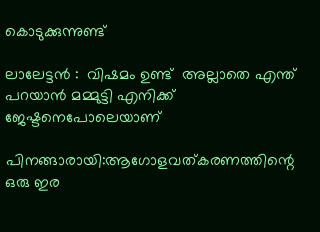കൊടുക്കുന്നുണ്ട്

ലാലേട്ടന്‍ :  വിഷമം ഉണ്ട്  അല്ലാതെ എന്ത് പറയാന്‍ മമ്മുട്ടി എനിക്ക് ജേഷ്ടനെപോലെയാണ്

പിനങ്ങാരായി:ആഗോളവത്കരണത്തിന്റെ ഒരു ഇര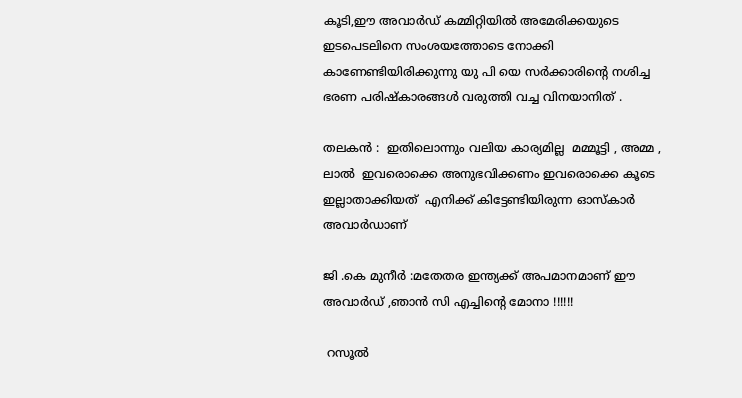കൂടി,ഈ അവാര്‍ഡ് കമ്മിറ്റിയില്‍ അമേരിക്കയുടെ ഇടപെടലിനെ സംശയത്തോടെ നോക്കി കാണേണ്ടിയിരിക്കുന്നു യു പി യെ സര്‍ക്കാരിന്റെ നശിച്ച ഭരണ പരിഷ്കാരങ്ങള്‍ വരുത്തി വച്ച വിനയാനിത് .

തലകന്‍ ‍:  ഇതിലൊന്നും വലിയ കാര്യമില്ല  മമ്മൂട്ടി , അമ്മ , ലാല്‍  ഇവരൊക്കെ അനുഭവിക്കണം ഇവരൊക്കെ കൂടെ ഇല്ലാതാക്കിയത്  എനിക്ക് കിട്ടേണ്ടിയിരുന്ന ഓസ്കാര്‍ അവാര്‍ഡാണ്

ജി .കെ മുനീര്‍ :മതേതര ഇന്ത്യക്ക് അപമാനമാണ് ഈ അവാര്‍ഡ് ,ഞാന്‍ സി എച്ചിന്റെ മോനാ !!!!!!

 റസൂല്‍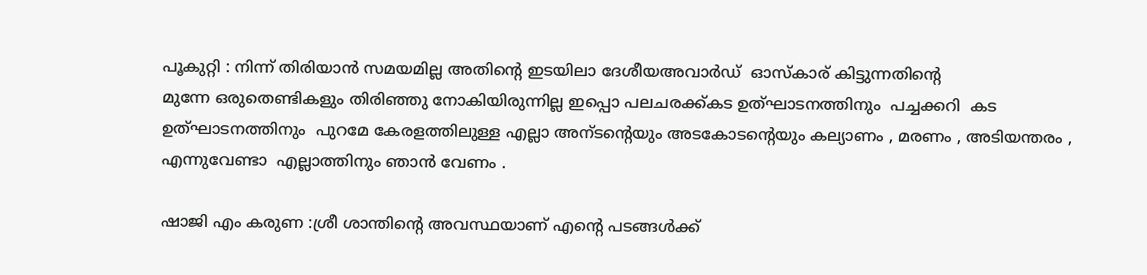പൂകുറ്റി : നിന്ന് തിരിയാന്‍ സമയമില്ല അതിന്റെ ഇടയിലാ ദേശീയഅവാര്‍ഡ്  ഓസ്കാര് കിട്ടുന്നതിന്റെ
മുന്നേ ഒരുതെണ്ടികളും തിരിഞ്ഞു നോകിയിരുന്നില്ല ഇപ്പൊ പലചരക്ക്‌കട ഉത്ഘാടനത്തിനും  പച്ചക്കറി  കട   ഉത്ഘാടനത്തിനും  പുറമേ കേരളത്തിലുള്ള എല്ലാ അന്ടന്റെയും അടകോടന്റെയും കല്യാണം , മരണം , അടിയന്തരം , എന്നുവേണ്ടാ  എല്ലാത്തിനും ഞാന്‍ വേണം .

ഷാജി എം കരുണ :ശ്രീ ശാന്തിന്റെ അവസ്ഥയാണ് എന്റെ പടങ്ങള്‍ക്ക്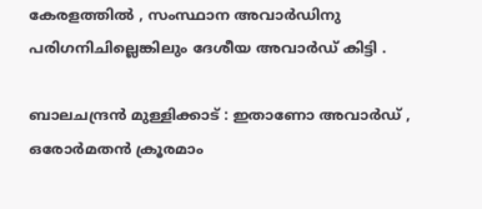കേരളത്തില്‍ , സംസ്ഥാന അവാര്‍ഡിനു പരിഗനിചില്ലെങ്കിലും ദേശീയ അവാര്‍ഡ് കിട്ടി .

ബാലചന്ദ്രന്‍ മുള്ളിക്കാട് : ഇതാണോ അവാര്‍ഡ് , ഒരോര്‍മതന്‍ ക്രൂരമാം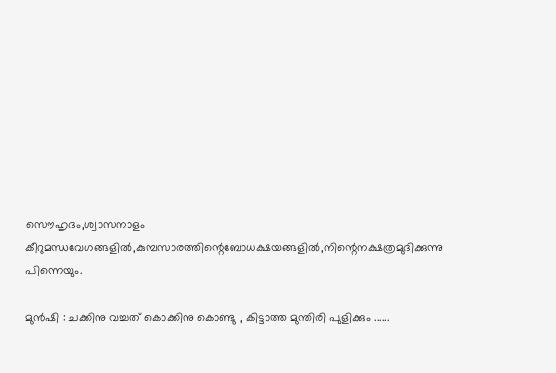സൌഹൃദം,ശ്വാസനാളം കീറുമന്ധവേഗങ്ങളില്‍,കുമ്പസാരത്തിന്റെബോധക്ഷയങ്ങളില്‍,നിന്റെനക്ഷത്രമുദിക്കുന്നു പിന്നെയും.

മുന്‍ഷി : ചക്കിനു വച്ചത് കൊക്കിനു കൊണ്ടു , കിട്ടാത്ത മുന്തിരി പുളിക്കും ......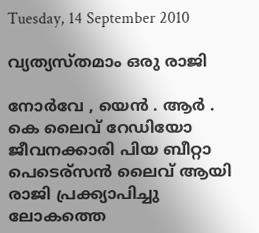Tuesday, 14 September 2010

വ്യത്യസ്തമാം ഒരു രാജി

നോര്‍വേ , യെന്‍ . ആര്‍ . കെ ലൈവ് റേഡിയോ ജീവനക്കാരി പിയ ബീറ്റാ പെടെര്സന്‍ ലൈവ് ആയി രാജി പ്രക്ക്യാപിച്ചു ലോകത്തെ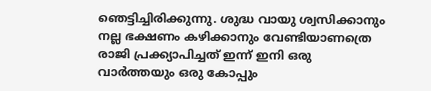ഞെട്ടിച്ചിരിക്കുന്നു. ശുദ്ധ വായു ശ്വസിക്കാനും നല്ല ഭക്ഷണം കഴിക്കാനും വേണ്ടിയാണത്രെ രാജി പ്രക്ക്യാപിച്ചത് ഇന്ന് ഇനി ഒരു വാര്‍ത്തയും ഒരു കോപ്പും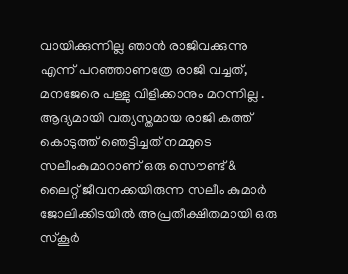വായിക്കുന്നില്ല ഞാന്‍ രാജിവക്കുന്നു എന്ന് പറഞ്ഞാണത്രേ രാജി വച്ചത്, മനജേരെ പള്ളു വിളിക്കാനും മറന്നില്ല . ആദ്യമായി വത്യസ്തമായ രാജി കത്ത് കൊടുത്ത് ഞെട്ടിച്ചത് നമ്മുടെ സലീംകുമാറാണ് ഒരു സൌണ്ട് & ലൈറ്റ് ജീവനക്കയിരുന്ന സലീം കുമാര്‍ ജോലിക്കിടയില്‍ അപ്രതീക്ഷിതമായി ഒരു സ്കൂര്‍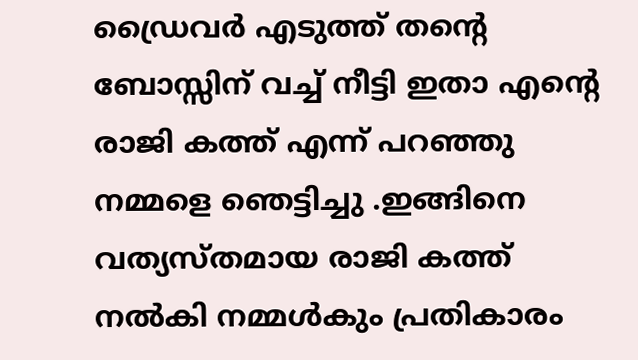ഡ്രൈവര്‍ എടുത്ത് തന്റെ ബോസ്സിന് വച്ച് നീട്ടി ഇതാ എന്റെ രാജി കത്ത് എന്ന് പറഞ്ഞു നമ്മളെ ഞെട്ടിച്ചു .ഇങ്ങിനെ വത്യസ്തമായ രാജി കത്ത് നല്‍കി നമ്മള്‍കും പ്രതികാരം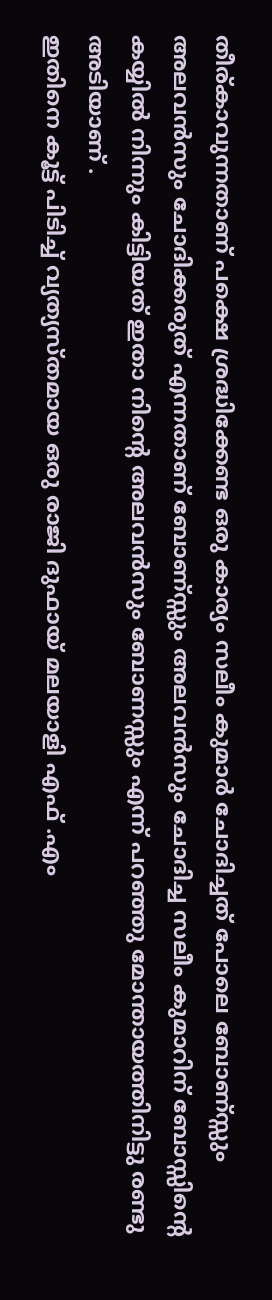തീര്കാവുന്നതാണ് പക്ഷെ ശ്രദ്ധിക്കേണ്ട ഒരു കാര്യം സലീം കുമാര്‍ ചോദിച്ചത് പോലെ ബോണ്‌സ്സും അലവന്‍സും ചോദിക്കരുത് എന്നതാണ് ബോണ്‌സ്സും അലവന്‍സും ചോദിച്ച സലീം കുമാറിന് ബോസ്സിന്റെ കയ്യില്‍ നിന്നും കിട്ടിയത് ഇതാ നിന്റെ അലവന്‍സും ബോണസ്സും എന്ന് പറഞ്ഞു മോന്തായത്തിനിട്ടു രണ്ടു അടിയാണ് .
ഇതിനെ കൂട്ട് പിടിച്ച് വ്യത്യസ്തമായ ഒരു രാജി ദുഫായ് മലയാളി എഫ് .എം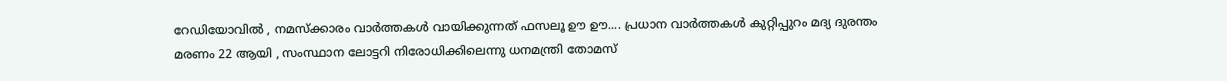റേഡിയോവില്‍ , നമസ്ക്കാരം വാര്‍ത്തകള്‍ വായിക്കുന്നത് ഫസലൂ ഊ ഊ.... പ്രധാന വാര്‍ത്തകള്‍ കുറ്റിപ്പുറം മദ്യ ദുരന്തം മരണം 22 ആയി , സംസ്ഥാന ലോട്ടറി നിരോധിക്കിലെന്നു ധനമന്ത്രി തോമസ്‌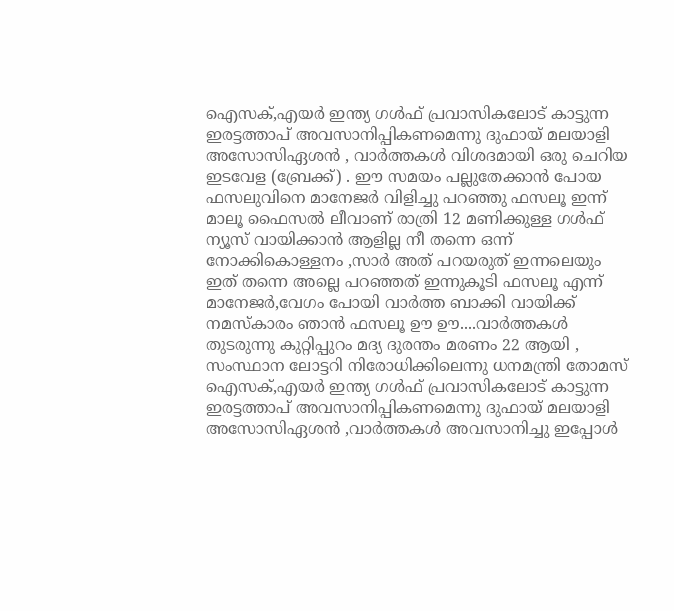ഐസക്,എയര്‍ ഇന്ത്യ ഗള്‍ഫ്‌ പ്രവാസികലോട് കാട്ടുന്ന ഇരട്ടത്താപ് അവസാനിപ്പികണമെന്നു ദുഫായ് മലയാളി അസോസിഏശന്‍ , വാര്‍ത്തകള്‍ വിശദമായി ഒരു ചെറിയ ഇടവേള (ബ്രേക്ക്‌) . ഈ സമയം പല്ലുതേക്കാന്‍ പോയ ഫസലുവിനെ മാനേജര്‍ വിളിച്ചു പറഞ്ഞു ഫസലൂ ഇന്ന് മാലൂ ഫൈസല്‍ ലീവാണ് രാത്രി 12 മണിക്കുള്ള ഗള്‍ഫ്‌ ന്യൂസ്‌ വായിക്കാന്‍ ആളില്ല നീ തന്നെ ഒന്ന് നോക്കികൊള്ളനം ,സാര്‍ അത് പറയരുത് ഇന്നലെയും ഇത് തന്നെ അല്ലെ പറഞ്ഞത് ഇന്നുകൂടി ഫസലൂ എന്ന് മാനേജര്‍,വേഗം പോയി വാര്‍ത്ത‍ ബാക്കി വായിക്ക് നമസ്കാരം ഞാന്‍ ഫസലൂ ഊ ഊ....വാര്‍ത്തകള്‍ തുടരുന്നു കുറ്റിപ്പുറം മദ്യ ദുരന്തം മരണം 22 ആയി , സംസ്ഥാന ലോട്ടറി നിരോധിക്കിലെന്നു ധനമന്ത്രി തോമസ്‌ ഐസക്,എയര്‍ ഇന്ത്യ ഗള്‍ഫ്‌ പ്രവാസികലോട് കാട്ടുന്ന ഇരട്ടത്താപ് അവസാനിപ്പികണമെന്നു ദുഫായ് മലയാളി അസോസിഏശന്‍ ,വാര്‍ത്തകള്‍ അവസാനിച്ചു ഇപ്പോള്‍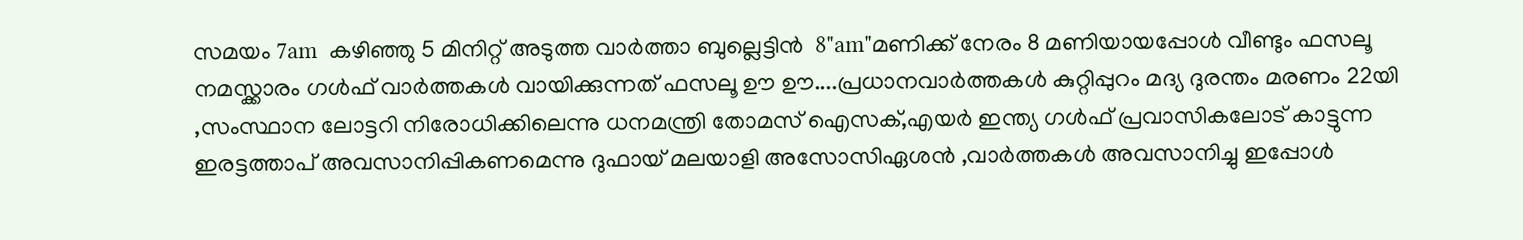സമയം 7am  കഴിഞ്ഞു 5 മിനിറ്റ് അടുത്ത വാര്‍ത്താ ബുല്ലെട്ടിന്‍  8"am"മണിക്ക് നേരം 8 മണിയായപ്പോള്‍ വീണ്ടും ഫസലൂ നമസ്ക്കാരം ഗള്‍ഫ്‌ വാര്‍ത്തകള്‍ വായിക്കുന്നത് ഫസലൂ ഊ ഊ....പ്രധാനവാര്‍ത്തകള്‍ കുറ്റിപ്പുറം മദ്യ ദുരന്തം മരണം 22യി ,സംസ്ഥാന ലോട്ടറി നിരോധിക്കിലെന്നു ധനമന്ത്രി തോമസ്‌ ഐസക്,എയര്‍ ഇന്ത്യ ഗള്‍ഫ്‌ പ്രവാസികലോട് കാട്ടുന്ന ഇരട്ടത്താപ് അവസാനിപ്പികണമെന്നു ദുഫായ് മലയാളി അസോസിഏശന്‍ ,വാര്‍ത്തകള്‍ അവസാനിച്ചു ഇപ്പോള്‍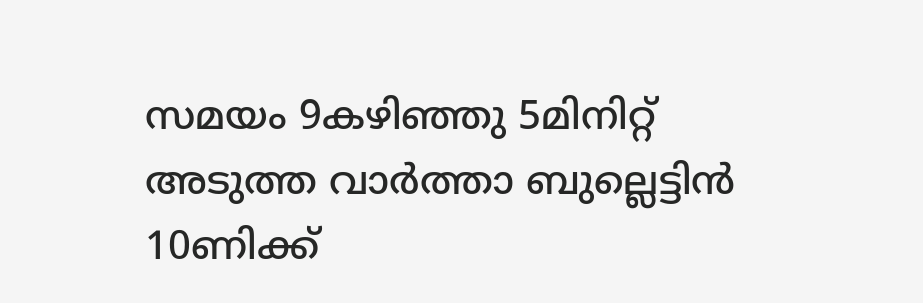സമയം 9കഴിഞ്ഞു 5മിനിറ്റ് അടുത്ത വാര്‍ത്താ ബുല്ലെട്ടിന്‍ 10ണിക്ക്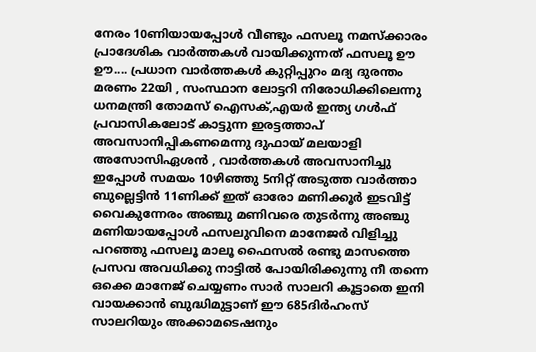നേരം 10ണിയായപ്പോള്‍ വീണ്ടും ഫസലൂ നമസ്ക്കാരം പ്രാദേശിക വാര്‍ത്തകള്‍ വായിക്കുന്നത് ഫസലൂ ഊ ഊ.... പ്രധാന വാര്‍ത്തകള്‍ കുറ്റിപ്പുറം മദ്യ ദുരന്തം മരണം 22യി , സംസ്ഥാന ലോട്ടറി നിരോധിക്കിലെന്നു ധനമന്ത്രി തോമസ്‌ ഐസക്,എയര്‍ ഇന്ത്യ ഗള്‍ഫ്‌ പ്രവാസികലോട് കാട്ടുന്ന ഇരട്ടത്താപ് അവസാനിപ്പികണമെന്നു ദുഫായ് മലയാളി അസോസിഏശന്‍ , വാര്‍ത്തകള്‍ അവസാനിച്ചു ഇപ്പോള്‍ സമയം 10ഴിഞ്ഞു 5നിറ്റ് അടുത്ത വാര്‍ത്താ ബുല്ലെട്ടിന്‍ 11ണിക്ക് ഇത് ഓരോ മണിക്കൂര്‍ ഇടവിട്ട് വൈകുന്നേരം അഞ്ചു മണിവരെ തുടര്‍ന്നു അഞ്ചു മണിയായപ്പോള്‍ ഫസലുവിനെ മാനേജര്‍ വിളിച്ചു പറഞ്ഞു ഫസലൂ മാലൂ ഫൈസല്‍ രണ്ടു മാസത്തെ പ്രസവ അവധിക്കു നാട്ടില്‍ പോയിരിക്കുന്നു നീ തന്നെ ഒക്കെ മാനേജ് ചെയ്യണം സാര്‍ സാലറി കൂട്ടാതെ ഇനി വായക്കാന്‍ ബുദ്ധിമുട്ടാണ് ഈ 685ദിര്‍ഹംസ് സാലറിയും അക്കാമടെഷനും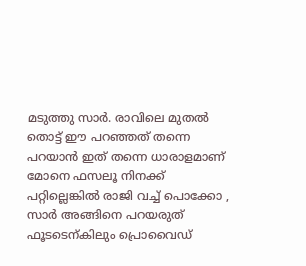മടുത്തു സാര്‍. രാവിലെ മുതല്‍ തൊട്ട് ഈ പറഞ്ഞത് തന്നെ പറയാന്‍ ഇത് തന്നെ ധാരാളമാണ് മോനെ ഫസലൂ നിനക്ക് പറ്റില്ലെങ്കില്‍ രാജി വച്ച് പൊക്കോ , സാര്‍ അങ്ങിനെ പറയരുത് ഫൂടടെന്കിലും പ്രൊവൈഡ്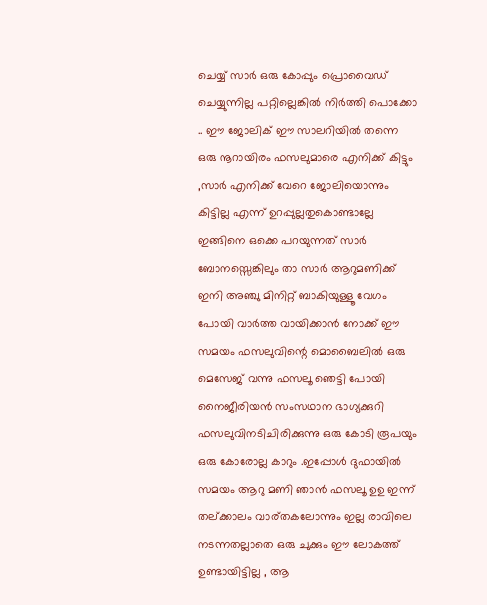ചെയ്യ്‌ സാര്‍ ഒരു കോപ്പും പ്രൊവൈഡ് ചെയ്യുന്നില്ല പറ്റില്ലെങ്കില്‍ നിര്‍ത്തി പൊക്കോ .. ഈ ജോലിക് ഈ സാലറിയില്‍ തന്നെ ഒരു നൂറായിരം ഫസലുമാരെ എനിക്ക് കിട്ടും ,സാര്‍ എനിക്ക് വേറെ ജോലിയൊന്നും കിട്ടില്ല എന്ന് ഉറപ്പുല്ലതുകൊണ്ടാല്ലേ ഇങ്ങിനെ ഒക്കെ പറയുന്നത് സാര്‍ ബോനസ്സെങ്കിലും താ സാര്‍ ആറുമണിക്ക് ഇനി അഞ്ചു മിനിറ്റ് ബാകിയുള്ളൂ വേഗം പോയി വാര്‍ത്ത‍ വായിക്കാന്‍ നോക്ക് ഈ സമയം ഫസലുവിന്റെ മൊബൈലില്‍ ഒരു മെസേജ് വന്നു ഫസലൂ ഞെട്ടി പോയി നൈജീരിയന്‍ സംസഥാന ഭാഗ്യക്കുറി ഫസലുവിനടിചിരിക്കുന്നു ഒരു കോടി രൂപയും ഒരു കോരോല്ല കാറും .ഇപ്പോള്‍ ദുഫായില്‍ സമയം ആറു മണി ഞാന്‍ ഫസലൂ ഉഉ ഇന്ന് തല്ക്കാലം വാര്തകലോന്നും ഇല്ല രാവിലെ നടന്നതല്ലാതെ ഒരു ചുക്കും ഈ ലോകത്ത് ഉണ്ടായിട്ടില്ല , ആ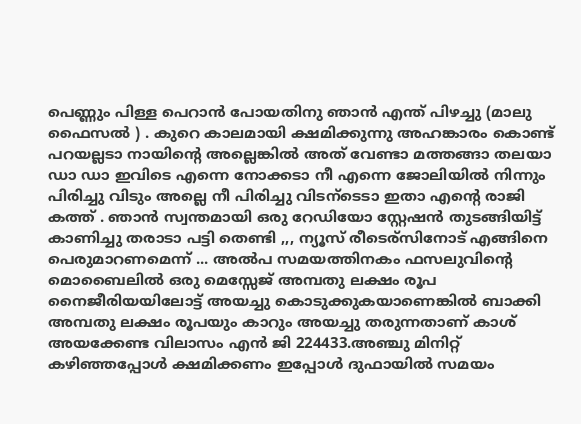പെണ്ണും പിള്ള പെറാന്‍ പോയതിനു ഞാന്‍ എന്ത് പിഴച്ചു (മാലു ഫൈസല്‍ ) . കുറെ കാലമായി ക്ഷമിക്കുന്നു അഹങ്കാരം കൊണ്ട് പറയല്ലടാ നായിന്റെ അല്ലെങ്കില്‍ അത് വേണ്ടാ മത്തങ്ങാ തലയാ ഡാ ഡാ ഇവിടെ എന്നെ നോക്കടാ നീ എന്നെ ജോലിയില്‍ നിന്നും പിരിച്ചു വിടും അല്ലെ നീ പിരിച്ചു വിടന്ടെടാ ഇതാ എന്റെ രാജി കത്ത് . ഞാന്‍ സ്വന്തമായി ഒരു റേഡിയോ സ്റ്റേഷന്‍ തുടങ്ങിയിട്ട് കാണിച്ചു തരാടാ പട്ടി തെണ്ടി ,,, ന്യൂസ്‌ രീടെര്സിനോട് എങ്ങിനെ പെരുമാറണമെന്ന് ... അല്‍പ സമയത്തിനകം ഫസലുവിന്റെ മൊബൈലില്‍ ഒരു മെസ്സേജ് അമ്പതു ലക്ഷം രൂപ നൈജീരിയയിലോട്ട് അയച്ചു കൊടുക്കുകയാണെങ്കില്‍ ബാക്കി അമ്പതു ലക്ഷം രൂപയും കാറും അയച്ചു തരുന്നതാണ് കാശ് അയക്കേണ്ട വിലാസം എന്‍ ജി 224433.അഞ്ചു മിനിറ്റ്  കഴിഞ്ഞപ്പോള്‍ ക്ഷമിക്കണം ഇപ്പോള്‍ ദുഫായില്‍ സമയം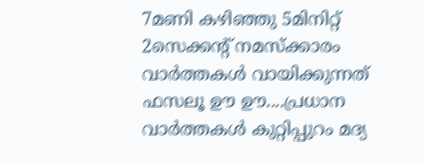7മണി കഴിഞ്ഞു 5മിനിറ്റ് 2സെക്കന്റ്‌ നമസ്ക്കാരം വാര്‍ത്തകള്‍ വായിക്കുന്നത് ഫസലൂ ഊ ഊ....പ്രധാന വാര്‍ത്തകള്‍ കുറ്റിപ്പുറം മദ്യ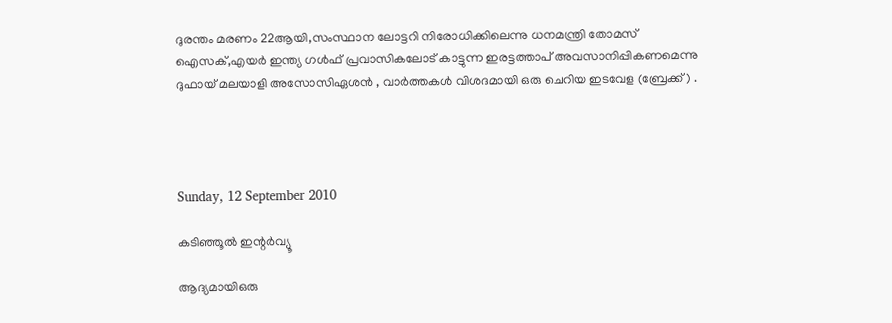ദുരന്തം മരണം 22ആയി,സംസ്ഥാന ലോട്ടറി നിരോധിക്കിലെന്നു ധനമന്ത്രി തോമസ്‌ ഐസക്,എയര്‍ ഇന്ത്യ ഗള്‍ഫ്‌ പ്രവാസികലോട് കാട്ടുന്ന ഇരട്ടത്താപ് അവസാനിപ്പികണമെന്നു ദുഫായ് മലയാളി അസോസിഏശന്‍ , വാര്‍ത്തകള്‍ വിശദമായി ഒരു ചെറിയ ഇടവേള (ബ്രേക്ക്‌) .




Sunday, 12 September 2010

കടിഞ്ഞൂല്‍ ഇന്റര്‍വ്യൂ

ആദ്യമായിഒരു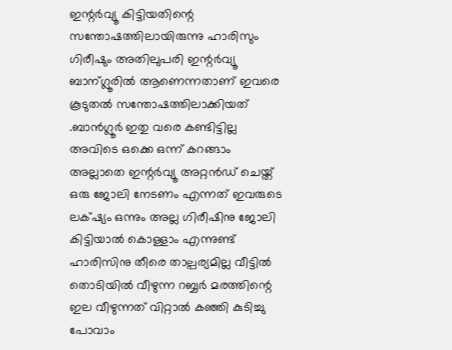ഇന്റര്‍വ്യൂ കിട്ടിയതിന്റെ സന്തോഷത്തിലായിരുന്നു ഹാരിസും ഗിരീഷും അതിലുപരി ഇന്റര്‍വ്യൂ ബാന്ഗ്ലൂരില്‍ ആണെന്നതാണ് ഇവരെ കൂടുതല്‍ സന്തോഷത്തിലാക്കിയത് .ബാന്‍ഗ്ലൂര്‍ ഇതു വരെ കണ്ടിട്ടില്ല അവിടെ ഒക്കെ ഒന്ന് കറങ്ങാം അല്ലാതെ ഇന്റര്‍വ്യൂ അറ്റന്‍ഡ് ചെയ്ത് ഒരു ജോലി നേടണം എന്നത് ഇവരുടെ ലക്‌ഷ്യം ഒന്നും അല്ല ഗിരീഷിനു ജോലി കിട്ടിയാല്‍ കൊള്ളാം എന്നുണ്ട് ഹാരിസിനു തീരെ താല്പര്യമില്ല വീട്ടില്‍ തൊടിയില്‍ വീഴുന്ന റബ്ബര്‍ മരത്തിന്റെ ഇല വീഴുന്നത് വിറ്റാല്‍ കഞ്ഞി കുടിച്ചു പോവാം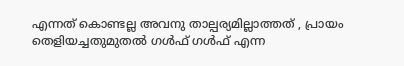എന്നത് കൊണ്ടല്ല അവനു താല്പര്യമില്ലാത്തത് , പ്രായം തെളിയച്ചതുമുതല്‍ ഗള്‍ഫ്‌ ഗള്‍ഫ്‌ എന്ന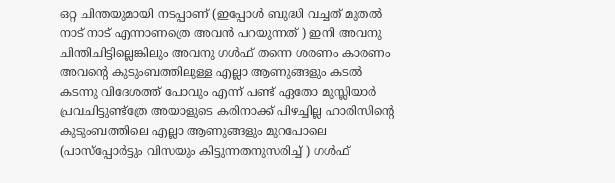ഒറ്റ ചിന്തയുമായി നടപ്പാണ് (ഇപ്പോള്‍ ബുദ്ധി വച്ചത് മുതല്‍ നാട് നാട് എന്നാണത്രെ അവന്‍ പറയുന്നത് ) ഇനി അവനു ചിന്തിചിട്ടില്ലെങ്കിലും അവനു ഗള്‍ഫ്‌ തന്നെ ശരണം കാരണം അവന്റെ കുടുംബത്തിലുള്ള എല്ലാ ആണുങ്ങളും കടല്‍ കടന്നു വിദേശത്ത്‌ പോവും എന്ന് പണ്ട് ഏതോ മുസ്ലിയാര്‍ പ്രവചിട്ടുണ്ട്ത്രേ അയാളുടെ കരിനാക്ക് പിഴച്ചില്ല ഹാരിസിന്റെ കുടുംബത്തിലെ എല്ലാ ആണുങ്ങളും മുറപോലെ (പാസ്പ്പോര്‍ട്ടും വിസയും കിട്ടുന്നതനുസരിച്ച് ) ഗള്‍ഫ്‌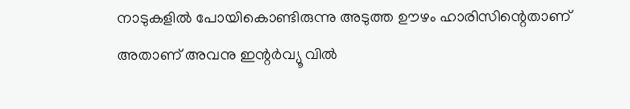നാടുകളില്‍ പോയികൊണ്ടിരുന്നു അടുത്ത ഊഴം ഹാരിസിന്റെതാണ് അതാണ്‌ അവനു ഇന്റര്‍വ്യൂ വില്‍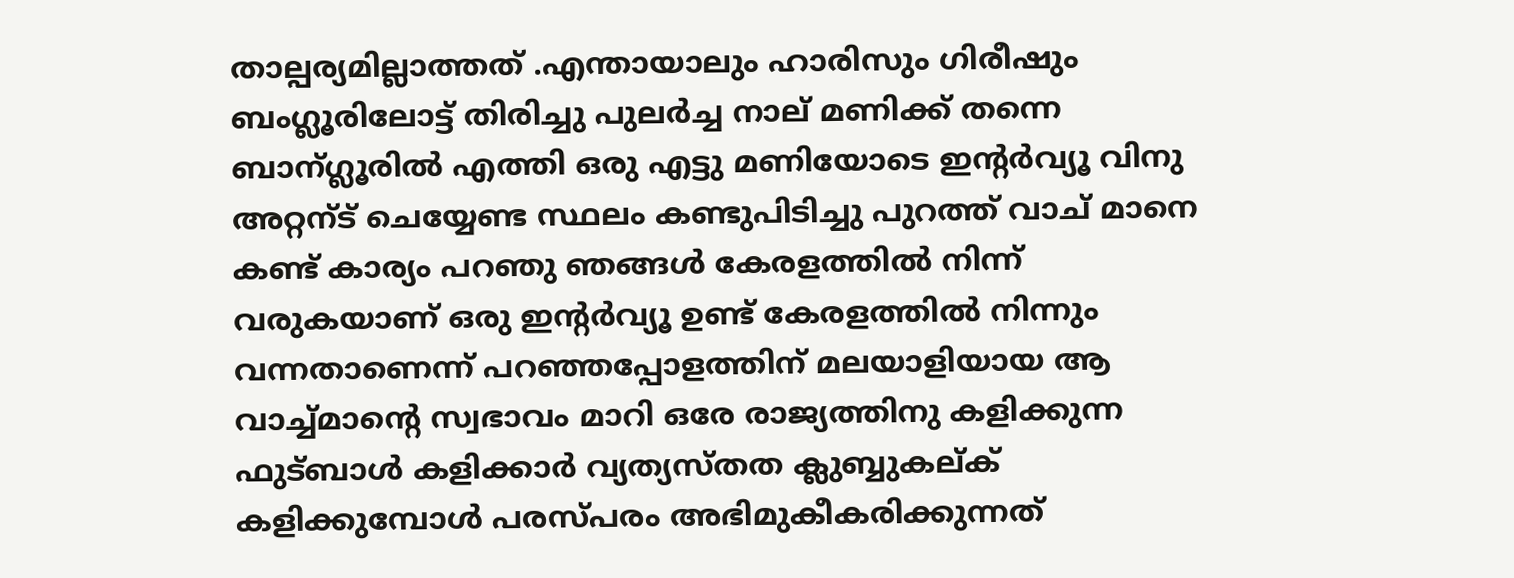താല്പര്യമില്ലാത്തത് .എന്തായാലും ഹാരിസും ഗിരീഷും ബംഗ്ലൂരിലോട്ട് തിരിച്ചു പുലര്‍ച്ച നാല് മണിക്ക് തന്നെ ബാന്ഗ്ലൂരില്‍ എത്തി ഒരു എട്ടു മണിയോടെ ഇന്റര്‍വ്യൂ വിനു അറ്റന്ട് ചെയ്യേണ്ട സ്ഥലം കണ്ടുപിടിച്ചു പുറത്ത് വാച് മാനെ കണ്ട്‌ കാര്യം പറഞു ഞങ്ങള്‍ കേരളത്തില്‍ നിന്ന് വരുകയാണ് ഒരു ഇന്റര്‍വ്യൂ ഉണ്ട് കേരളത്തില്‍ നിന്നും വന്നതാണെന്ന് പറഞ്ഞപ്പോളത്തിന് മലയാളിയായ ആ വാച്ച്‌മാന്റെ സ്വഭാവം മാറി ഒരേ രാജ്യത്തിനു കളിക്കുന്ന ഫുട്ബാള്‍ കളിക്കാര്‍ വ്യത്യസ്തത ക്ലുബ്ബുകല്ക് കളിക്കുമ്പോള്‍ പരസ്പരം അഭിമുകീകരിക്കുന്നത്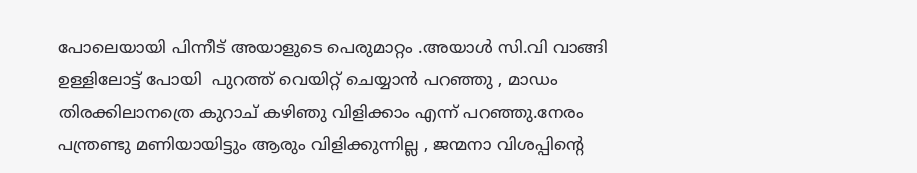പോലെയായി പിന്നീട് അയാളുടെ പെരുമാറ്റം .അയാള്‍ സി.വി വാങ്ങി ഉള്ളിലോട്ട് പോയി  പുറത്ത് വെയിറ്റ് ചെയ്യാന്‍ പറഞ്ഞു , മാഡം തിരക്കിലാനത്രെ കുറാച് കഴിഞു വിളിക്കാം എന്ന് പറഞ്ഞു.നേരം പന്ത്രണ്ടു മണിയായിട്ടും ആരും വിളിക്കുന്നില്ല , ജന്മനാ വിശപ്പിന്റെ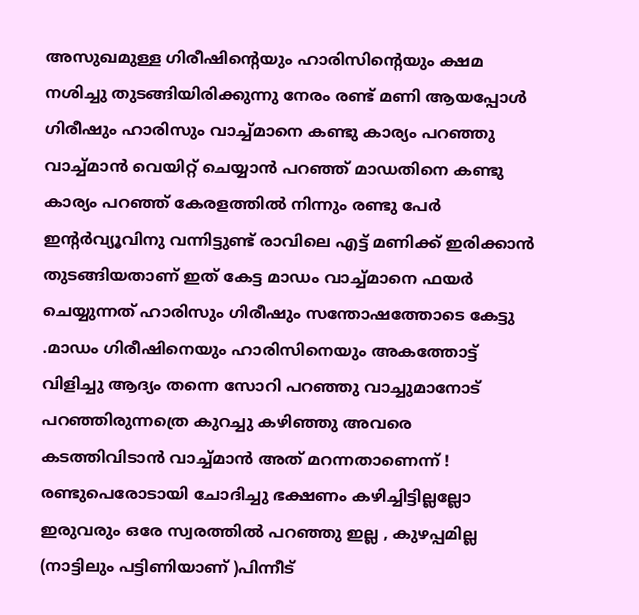അസുഖമുള്ള ഗിരീഷിന്റെയും ഹാരിസിന്റെയും ക്ഷമ നശിച്ചു തുടങ്ങിയിരിക്കുന്നു നേരം രണ്ട് മണി ആയപ്പോള്‍ ഗിരീഷും ഹാരിസും വാച്ച്മാനെ കണ്ടു കാര്യം പറഞ്ഞു വാച്ച്മാന്‍ വെയിറ്റ് ചെയ്യാന്‍ പറഞ്ഞ് മാഡതിനെ കണ്ടു കാര്യം പറഞ്ഞ് കേരളത്തില്‍ നിന്നും രണ്ടു പേര്‍ ഇന്റര്‍വ്യൂവിനു വന്നിട്ടുണ്ട് രാവിലെ എട്ട് മണിക്ക് ഇരിക്കാന്‍ തുടങ്ങിയതാണ്‌ ഇത് കേട്ട മാഡം വാച്ച്മാനെ ഫയര്‍ ചെയ്യുന്നത് ഹാരിസും ഗിരീഷും സന്തോഷത്തോടെ കേട്ടു .മാഡം ഗിരീഷിനെയും ഹാരിസിനെയും അകത്തോട്ട് വിളിച്ചു ആദ്യം തന്നെ സോറി പറഞ്ഞു വാച്ചുമാനോട് പറഞ്ഞിരുന്നത്രെ കുറച്ചു കഴിഞ്ഞു അവരെ കടത്തിവിടാന്‍ വാച്ച്മാന്‍ അത് മറന്നതാണെന്ന് ! രണ്ടുപെരോടായി ചോദിച്ചു ഭക്ഷണം കഴിച്ചിട്ടില്ലല്ലോ ഇരുവരും ഒരേ സ്വരത്തില്‍ പറഞ്ഞു ഇല്ല , കുഴപ്പമില്ല (നാട്ടിലും പട്ടിണിയാണ് )പിന്നീട്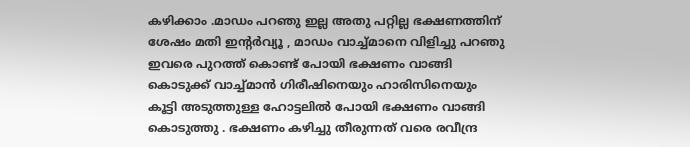കഴിക്കാം .മാഡം പറഞു ഇല്ല അതു പറ്റില്ല ഭക്ഷണത്തിന് ശേഷം മതി ഇന്റര്‍വ്യൂ , മാഡം വാച്ച്മാനെ വിളിച്ചു പറഞു ഇവരെ പുറത്ത് കൊണ്ട് പോയി ഭക്ഷണം വാങ്ങി കൊടുക്ക് വാച്ച്മാന്‍ ഗിരീഷിനെയും ഹാരിസിനെയും കൂട്ടി അടുത്തുള്ള ഹോട്ടലില്‍ പോയി ഭക്ഷണം വാങ്ങി കൊടുത്തു . ഭക്ഷണം കഴിച്ചു തീരുന്നത് വരെ രവീന്ദ്ര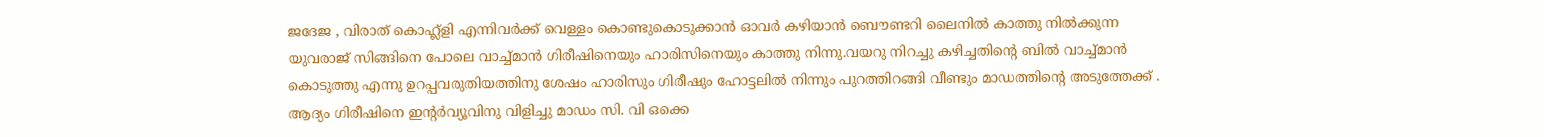ജദേജ , വിരാത് കൊഹ്ല്ളി എന്നിവര്‍ക്ക് വെള്ളം കൊണ്ടുകൊടുക്കാന്‍ ഓവര്‍ കഴിയാന്‍ ബൌണ്ടറി ലൈനില്‍ കാത്തു നില്‍ക്കുന്ന യുവരാജ് സിങ്ങിനെ പോലെ വാച്ച്മാന്‍ ഗിരീഷിനെയും ഹാരിസിനെയും കാത്തു നിന്നു.വയറു നിറച്ചു കഴിച്ചതിന്റെ ബില്‍ വാച്ച്‌മാന്‍ കൊടുത്തു എന്നു ഉറപ്പവരുതിയത്തിനു ശേഷം ഹാരിസും ഗിരീഷും ഹോട്ടലില്‍ നിന്നും പുറത്തിറങ്ങി വീണ്ടും മാഡത്തിന്റെ അടുത്തേക്ക് . ആദ്യം ഗിരീഷിനെ ഇന്റര്‍വ്യൂവിനു വിളിച്ചു മാഡം സി. വി ഒക്കെ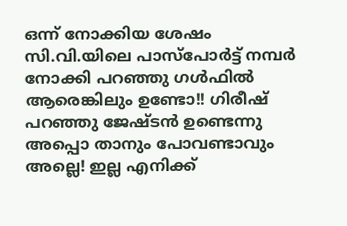ഒന്ന് നോക്കിയ ശേഷം സി.വി.യിലെ പാസ്പോര്‍ട്ട്‌ നമ്പര്‍ നോക്കി പറഞ്ഞു ഗള്‍ഫില്‍ ആരെങ്കിലും ഉണ്ടോ!! ഗിരീഷ്‌ പറഞ്ഞു ജേഷ്ടന്‍ ഉണ്ടെന്നു അപ്പൊ താനും പോവണ്ടാവും അല്ലെ! ഇല്ല എനിക്ക്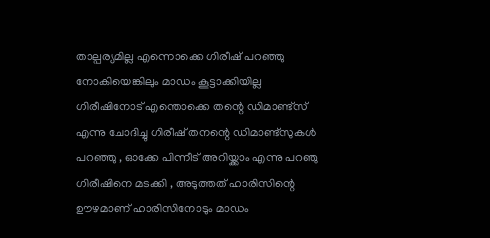താല്പര്യമില്ല എന്നൊക്കെ ഗിരീഷ്‌ പറഞ്ഞു നോകിയെങ്കിലും മാഡം കൂട്ടാക്കിയില്ല ഗിരീഷിനോട് എന്തൊക്കെ തന്റെ ഡിമാണ്ട്സ് എന്നു ചോദിച്ചു ഗിരീഷ്‌ തനന്റെ ഡിമാണ്ട്സുകള്‍ പറഞ്ഞു , ഓക്കേ പിന്നീട് അറിയ്ക്കാം എന്നു പറഞു ഗിരീഷിനെ മടക്കി , അടുത്തത് ഹാരിസിന്റെ ഊഴമാണ് ഹാരിസിനോടും മാഡം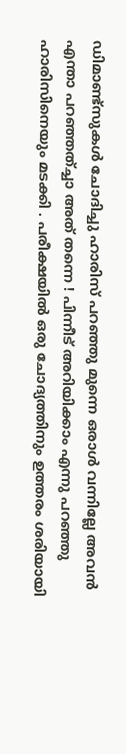ഡിമാണ്ട്സുകള്‍ ചോദിച്ചു ഹാരിസ് പറഞ്ഞു മുന്നെ ഒരാള്‍ വന്നില്ലേ അവന്‍ എന്താ പറഞ്ഞത്ച്ചാ അത് തന്നെ ! പിന്നീട് അറിയിക്കാം എന്നു പറഞ്ഞു ഹാരിസിനെയും മടക്കി . പരീക്ഷയില്‍ ഒരു ചോദ്യത്തിനും ഉത്തരം ശരിയായി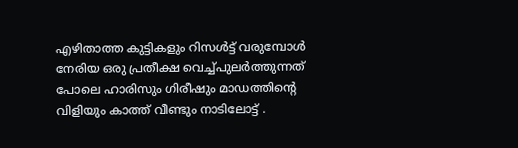എഴിതാത്ത കുട്ടികളും റിസള്‍ട്ട്‌ വരുമ്പോള്‍ നേരിയ ഒരു പ്രതീക്ഷ വെച്ച്പുലര്‍ത്തുന്നത് പോലെ ഹാരിസും ഗിരീഷും മാഡത്തിന്റെ വിളിയും കാത്ത് വീണ്ടും നാടിലോട്ട് .